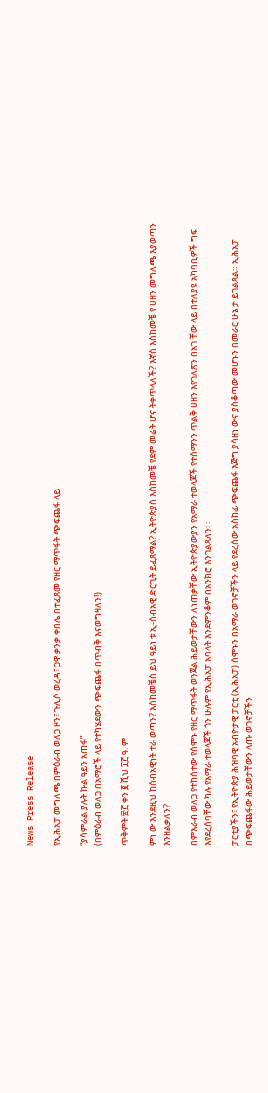News Press Release

የኢሕአፓ መግለጫ በምዕራብ ወለጋ ዞን፣ ጉሊሶ ወረዳ፣ ጋዋ ቃንቃ ቀበሌ በተፈጸመ የዘር ማጥፋት ጭፍጨፋ ላይ

“ያሳምራል ያሉት ኩል ዓይን አጠፋ”
(በምዕራብ ወለጋ በአማሮች ላይ የተካሄደውን ጭፍጨፋ በጥብቅ እናወግዛለን!)

ጥቅምት ፳፫ ቀን ፪ ሺህ ፲፫ ዓ. ም

ምነ ው እንደዚህ ከሰብአዊነት ተራ ወጣን? እስከመቼስ ይህ ዓይነ ቱ ኢ-ሰብአዊ ድርጊት ይፈጸማል? ኢትዮጵያስ እስከመቼ የደም መሬት ሆና ትቀጥላለች? እኛስ እስከመቼ የ ሀዘን መግለጫ እያወጣን እንዘልቃለን?

በምእራብ ወለጋ የተከሰተው የሰሞኑ የዘር ማጥፋት ወንጀል ሕይወታቸውን ለነጠቃቸው ኢትዮጵያውያን የአማራ ተወላጆች የተሰማንን ጥልቅ ሀዘን እየገለጽን በአገ ቸው ላይ በተለያዩ አካባቢዎች ግፍ እየደረሰባቸው ካሉ የአማራ ተወላጆች ጎን ሁሉም የኢሕአፓ አባላት እንደምንቆም በአንክሮ እንገልጻለን፡ ፡

ፓርቲያችን፣ የኢትዮጵያ ሕዝባዊ አብዮታዊ ፓርቲ (ኢሕአፓ) ሰሞኑን በአማራ ወገኖቻችን ላይ የደረሰው አስከፊ ጭፍጨፋ እጅግ ያሳዘነ ውና ያስቆጣው መሆኑን በመራር ሁኔ ታ ይገልጻል። ኢሕአፓ በጭፍጨፋው ሕይወታቸውን ላጡ ወገኖቻችን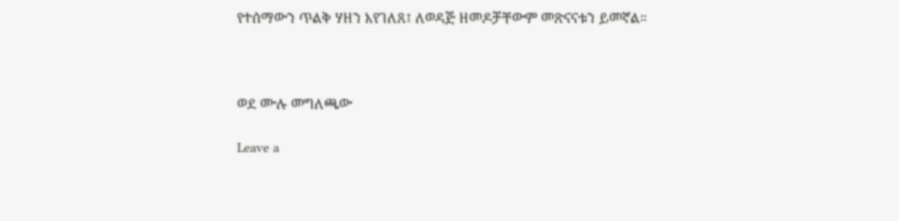የተሰማውን ጥልቅ ሃዘን እየገለጸ፤ ለወዳጅ ዘመዶቻቸውም መጽናናቱን ይመኛል።



ወደ ሙሉ መግለጫው

Leave a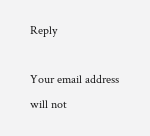Reply

Your email address will not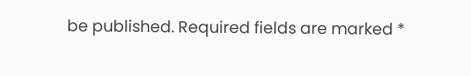be published. Required fields are marked *